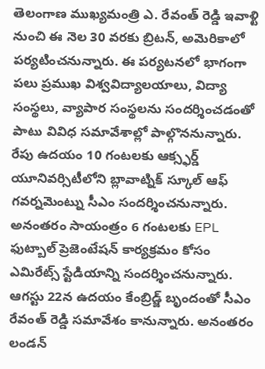తెలంగాణ ముఖ్యమంత్రి ఎ. రేవంత్ రెడ్డి ఇవాళ్టి నుంచి ఈ నెల 30 వరకు బ్రిటన్, అమెరికాలో పర్యటించనున్నారు. ఈ పర్యటనలో భాగంగా పలు ప్రముఖ విశ్వవిద్యాలయాలు, విద్యా సంస్థలు, వ్యాపార సంస్థలను సందర్శించడంతో పాటు వివిధ సమావేశాల్లో పాల్గొననున్నారు.
రేపు ఉదయం 10 గంటలకు ఆక్స్ఫర్డ్ యూనివర్సిటీలోని బ్లావాట్నిక్ స్కూల్ ఆఫ్ గవర్నమెంట్ను సీఎం సందర్శించనున్నారు. అనంతరం సాయంత్రం 6 గంటలకు EPL ఫుట్బాల్ ప్రెజెంటేషన్ కార్యక్రమం కోసం ఎమిరేట్స్ స్టేడియాన్ని సందర్శించనున్నారు. ఆగస్టు 22న ఉదయం కేంబ్రిడ్జ్ బృందంతో సీఎం రేవంత్ రెడ్డి సమావేశం కానున్నారు. అనంతరం లండన్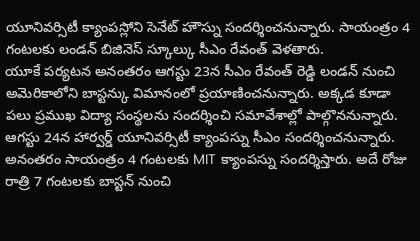యూనివర్సిటీ క్యాంపస్లోని సెనేట్ హౌస్ను సందర్శించనున్నారు. సాయంత్రం 4 గంటలకు లండన్ బిజినెస్ స్కూల్కు సీఎం రేవంత్ వెళతారు.
యూకే పర్యటన అనంతరం ఆగస్టు 23న సీఎం రేవంత్ రెడ్డి లండన్ నుంచి అమెరికాలోని బాస్టన్కు విమానంలో ప్రయాణించనున్నారు. అక్కడ కూడా పలు ప్రముఖ విద్యా సంస్థలను సందర్శించి సమావేశాల్లో పాల్గొననున్నారు. ఆగస్టు 24న హార్వర్డ్ యూనివర్సిటీ క్యాంపస్ను సీఎం సందర్శించనున్నారు. అనంతరం సాయంత్రం 4 గంటలకు MIT క్యాంపస్ను సందర్శిస్తారు. అదే రోజు రాత్రి 7 గంటలకు బాస్టన్ నుంచి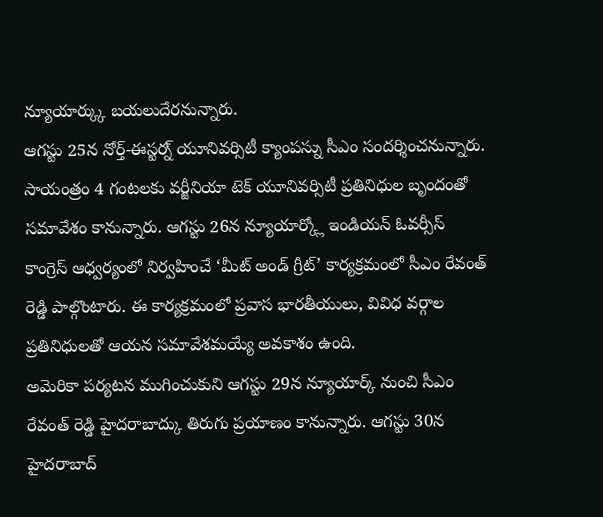న్యూయార్క్కు బయలుదేరనున్నారు.
ఆగస్టు 25న నోర్త్-ఈస్టర్న్ యూనివర్సిటీ క్యాంపస్ను సీఎం సందర్శించనున్నారు. సాయంత్రం 4 గంటలకు వర్జీనియా టెక్ యూనివర్సిటీ ప్రతినిధుల బృందంతో సమావేశం కానున్నారు. ఆగస్టు 26న న్యూయార్క్లో ఇండియన్ ఓవర్సీస్ కాంగ్రెస్ ఆధ్వర్యంలో నిర్వహించే ‘మీట్ అండ్ గ్రీట్’ కార్యక్రమంలో సీఎం రేవంత్ రెడ్డి పాల్గొంటారు. ఈ కార్యక్రమంలో ప్రవాస భారతీయులు, వివిధ వర్గాల ప్రతినిధులతో ఆయన సమావేశమయ్యే అవకాశం ఉంది.
అమెరికా పర్యటన ముగించుకుని ఆగస్టు 29న న్యూయార్క్ నుంచి సీఎం రేవంత్ రెడ్డి హైదరాబాద్కు తిరుగు ప్రయాణం కానున్నారు. ఆగస్టు 30న హైదరాబాద్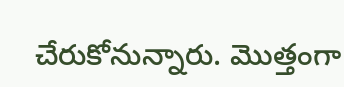చేరుకోనున్నారు. మొత్తంగా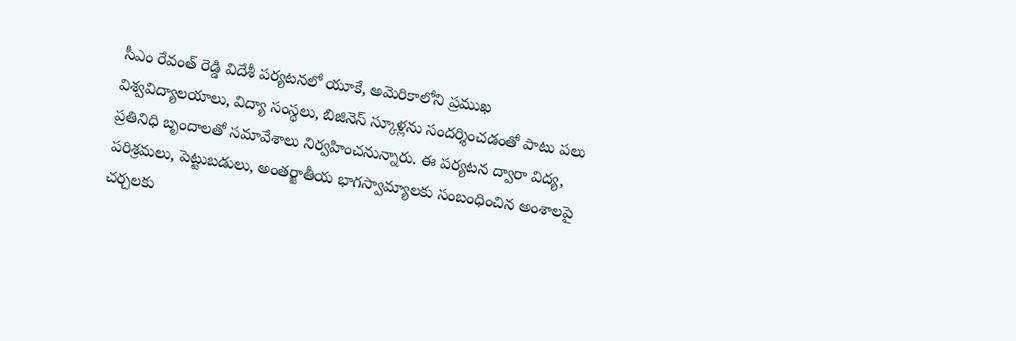సీఎం రేవంత్ రెడ్డి విదేశీ పర్యటనలో యూకే, అమెరికాలోని ప్రముఖ విశ్వవిద్యాలయాలు, విద్యా సంస్థలు, బిజినెస్ స్కూళ్లను సందర్శించడంతో పాటు పలు ప్రతినిధి బృందాలతో సమావేశాలు నిర్వహించనున్నారు. ఈ పర్యటన ద్వారా విద్య, పరిశ్రమలు, పెట్టుబడులు, అంతర్జాతీయ భాగస్వామ్యాలకు సంబంధించిన అంశాలపై చర్చలకు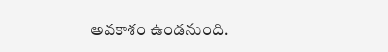అవకాశం ఉండనుంది.